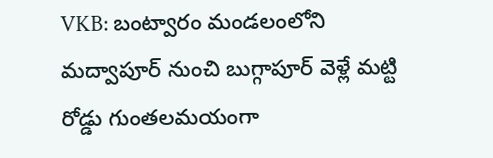VKB: బంట్వారం మండలంలోని మద్వాపూర్ నుంచి బుగ్గాపూర్ వెళ్లే మట్టి రోడ్డు గుంతలమయంగా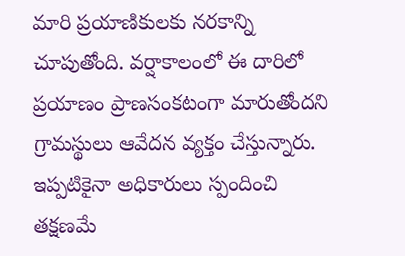మారి ప్రయాణికులకు నరకాన్ని చూపుతోంది. వర్షాకాలంలో ఈ దారిలో ప్రయాణం ప్రాణసంకటంగా మారుతోందని గ్రామస్థులు ఆవేదన వ్యక్తం చేస్తున్నారు. ఇప్పటికైనా అధికారులు స్పందించి తక్షణమే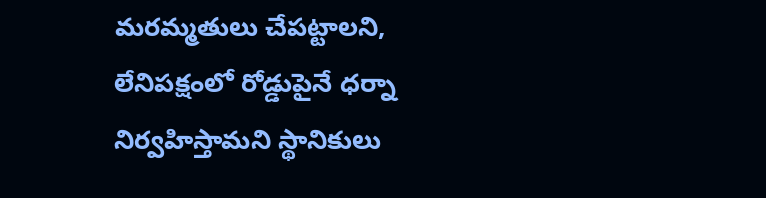మరమ్మతులు చేపట్టాలని, లేనిపక్షంలో రోడ్డుపైనే ధర్నా నిర్వహిస్తామని స్థానికులు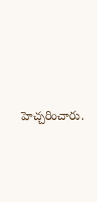హెచ్చరించారు.